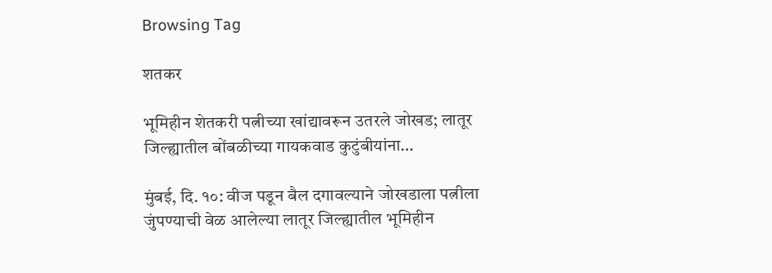Browsing Tag

शतकर

भूमिहीन शेतकरी पत्नीच्या खांद्यावरून उतरले जोखड; लातूर जिल्ह्यातील बोंबळीच्या गायकवाड कुटुंबीयांना…

मुंबई, दि. १०: वीज पडून बैल दगावल्याने जोखडाला पत्नीला जुंपण्याची वेळ आलेल्या लातूर जिल्ह्यातील भूमिहीन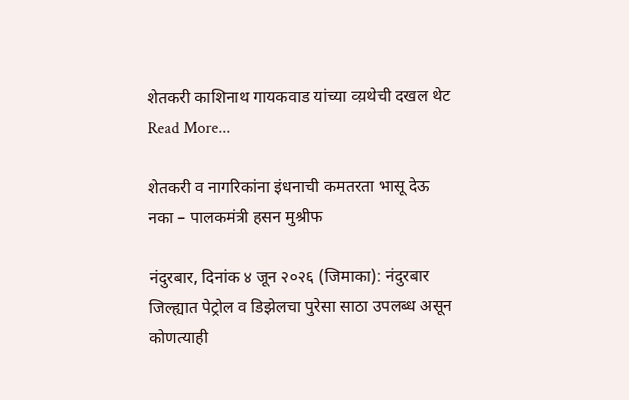शेतकरी काशिनाथ गायकवाड यांच्या व्य़थेची दखल थेट
Read More...

शेतकरी व नागरिकांना इंधनाची कमतरता भासू देऊ नका – पालकमंत्री हसन मुश्रीफ

नंदुरबार, दिनांक ४ जून २०२६ (जिमाका): नंदुरबार जिल्ह्यात पेट्रोल व डिझेलचा पुरेसा साठा उपलब्ध असून कोणत्याही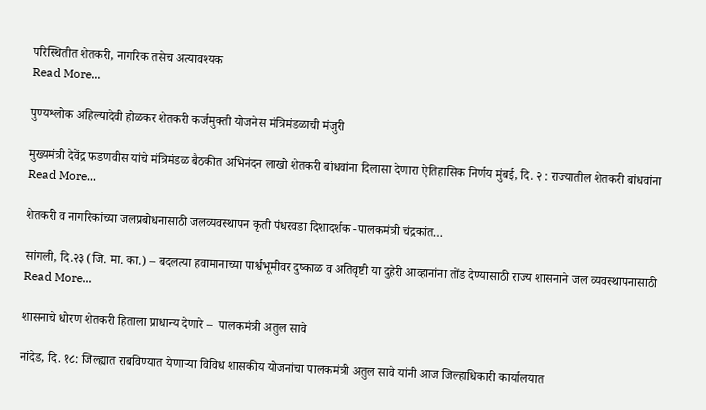परिस्थितीत शेतकरी, नागरिक तसेच अत्यावश्यक
Read More...

पुण्यश्लोक अहिल्यादेवी होळकर शेतकरी कर्जमुक्ती योजनेस मंत्रिमंडळाची मंजुरी

मुख्यमंत्री देवेंद्र फडणवीस यांचे मंत्रिमंडळ बैठकीत अभिनंदन लाखो शेतकरी बांधवांना दिलासा देणारा ऐतिहासिक निर्णय मुंबई, दि. २ : राज्यातील शेतकरी बांधवांना
Read More...

शेतकरी व नागरिकांच्या जलप्रबोधनासाठी जलव्यवस्थापन कृती पंधरवडा दिशादर्शक -पालकमंत्री चंद्रकांत…

सांगली, दि.२३ (जि. मा. का.) – बदलत्या हवामानाच्या पार्श्वभूमीवर दुष्काळ व अतिवृष्टी या दुहेरी आव्हानांना तोंड देण्यासाठी राज्य शासनाने जल व्यवस्थापनासाठी
Read More...

शासनाचे धोरण शेतकरी हिताला प्राधान्य देणारे –  पालकमंत्री अतुल सावे

नांदेड, दि. १८: जिल्ह्यात राबविण्यात येणाऱ्या विविध शासकीय योजनांचा पालकमंत्री अतुल सावे यांनी आज जिल्हाधिकारी कार्यालयात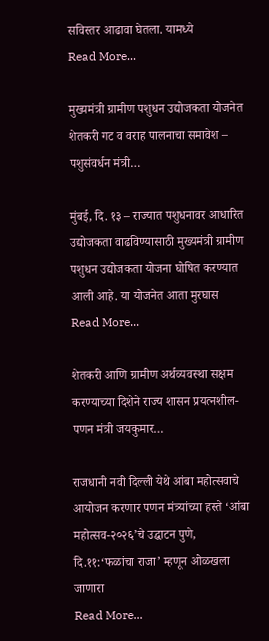सविस्तर आढावा घेतला. यामध्ये
Read More...

मुख्यमंत्री ग्रामीण पशुधन उद्योजकता योजनेत शेतकरी गट व वराह पालनाचा समावेश – पशुसंवर्धन मंत्री…

मुंबई, दि. १३ – राज्यात पशुधनावर आधारित उद्योजकता वाढविण्यासाठी मुख्यमंत्री ग्रामीण पशुधन उद्योजकता योजना घोषित करण्यात आली आहे. या योजनेत आता मुरघास
Read More...

शेतकरी आणि ग्रामीण अर्थव्यवस्था सक्षम करण्याच्या दिशेने राज्य शासन प्रयत्नशील- पणन मंत्री जयकुमार…

राजधानी नवी दिल्ली येथे आंबा महोत्सवाचे आयोजन करणार पणन मंत्र्यांच्या हस्ते ‘आंबा महोत्सव-२०२६’चे उद्घाटन पुणे, दि.११:‘फळांचा राजा’ म्हणून ओळखला जाणारा
Read More...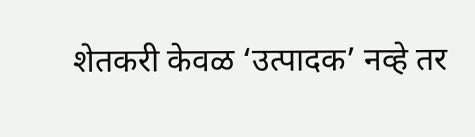शेतकरी केवळ ‘उत्पादक’ नव्हे तर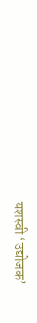यशस्वी ‘उद्योजक’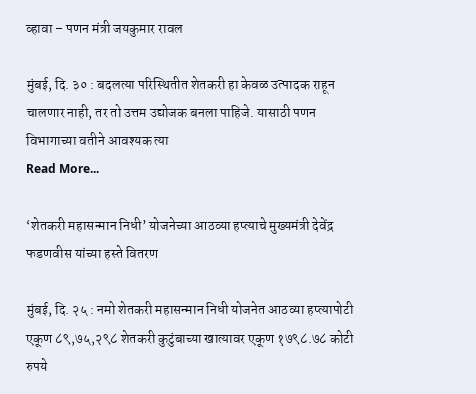व्हावा – पणन मंत्री जयकुमार रावल

मुंबई, दि. ३० : बदलत्या परिस्थितीत शेतकरी हा केवळ उत्पादक राहून चालणार नाही, तर तो उत्तम उद्योजक बनला पाहिजे. यासाठी पणन विभागाच्या वतीने आवश्यक त्या
Read More...

‘शेतकरी महासन्मान निधी’ योजनेच्या आठव्या हप्त्याचे मुख्यमंत्री देवेंद्र फडणवीस यांच्या हस्ते वितरण

मुंबई, दि. २५ : नमो शेतकरी महासन्मान निधी योजनेत आठव्या हप्त्यापोटी एकूण ८९,७५,२९८ शेतकरी कुटुंबाच्या खात्यावर एकूण १७९८.७८ कोटी रुपये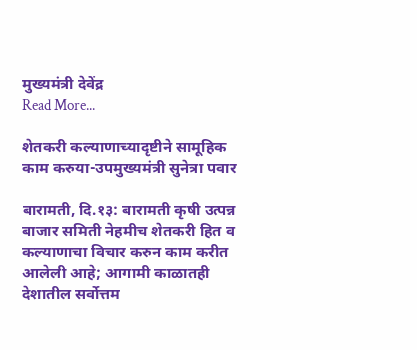मुख्यमंत्री देवेंद्र
Read More...

शेतकरी कल्याणाच्यादृष्टीने सामूहिक काम करुया-उपमुख्यमंत्री सुनेत्रा पवार

बारामती, दि.१३: बारामती कृषी उत्पन्न बाजार समिती नेहमीच शेतकरी हित व कल्याणाचा विचार करुन काम करीत आलेली आहे; आगामी काळातही देशातील सर्वोत्तम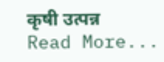कृषी उत्पन्न
Read More...